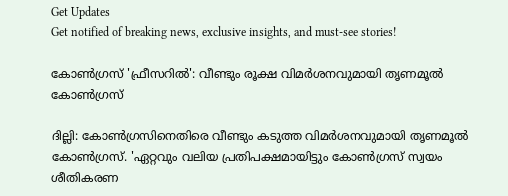Get Updates
Get notified of breaking news, exclusive insights, and must-see stories!

കോണ്‍ഗ്രസ് 'ഫ്രീസറില്‍': വീണ്ടും രൂക്ഷ വിമർശനവുമായി തൃണമൂല്‍ കോണ്‍ഗ്രസ്

ദില്ലി: കോണ്‍ഗ്രസിനെതിരെ വീണ്ടും കടുത്ത വിമർശനവുമായി തൃണമൂല്‍ കോണ്‍ഗ്രസ്. 'ഏറ്റവും വലിയ പ്രതിപക്ഷമായിട്ടും കോൺഗ്രസ് സ്വയം ശീതികരണ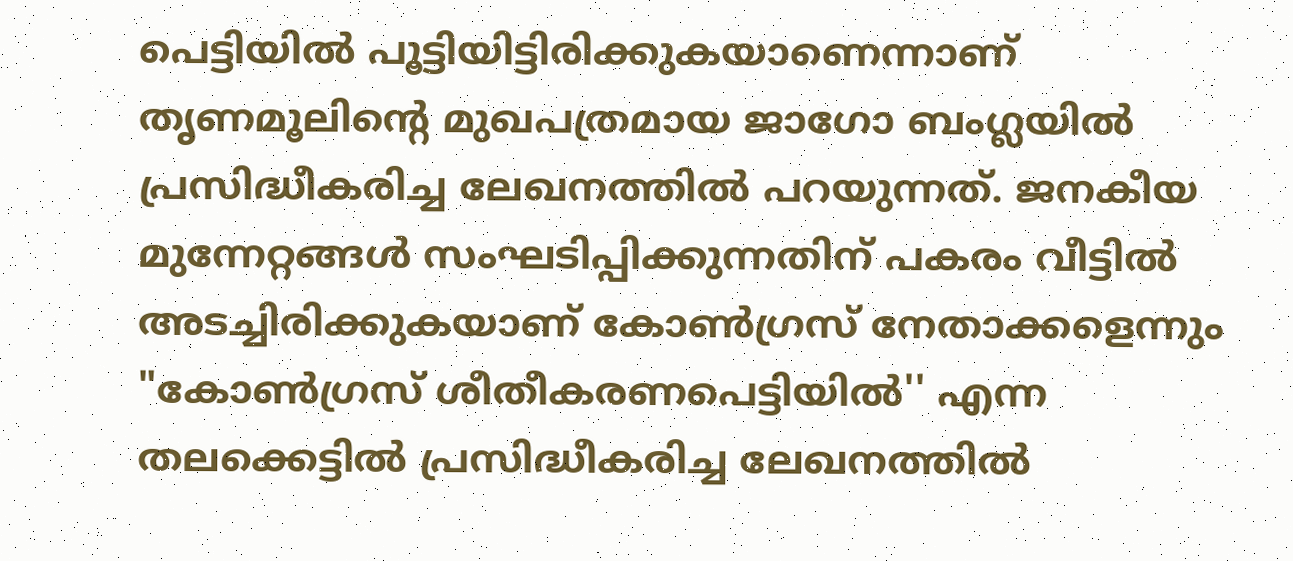പെട്ടിയിൽ പൂട്ടിയിട്ടിരിക്കുകയാണെന്നാണ് തൃണമൂലിന്‍റെ മുഖപത്രമായ ജാഗോ ബംഗ്ലയില്‍ പ്രസിദ്ധീകരിച്ച ലേഖനത്തില്‍ പറയുന്നത്. ജനകീയ മുന്നേറ്റങ്ങൾ സംഘടിപ്പിക്കുന്നതിന് പകരം വീട്ടിൽ അടച്ചിരിക്കുകയാണ് കോണ്‍ഗ്രസ് നേതാക്കളെന്നും "കോൺഗ്രസ് ശീതീകരണപെട്ടിയിൽ'' എന്ന തലക്കെട്ടിൽ പ്രസിദ്ധീകരിച്ച ലേഖനത്തില്‍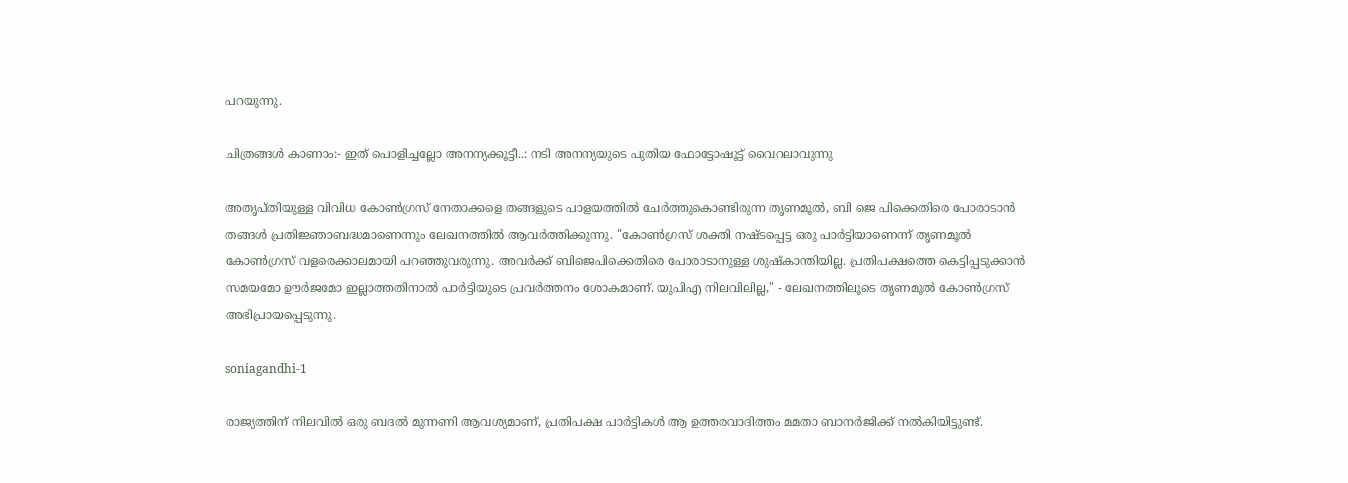പറയുന്നു.

ചിത്രങ്ങള്‍ കാണാം:- ഇത് പൊളിച്ചല്ലോ അനന്യക്കൂട്ടീ..: നടി അനന്യയുടെ പുതിയ ഫോട്ടോഷൂട്ട് വൈറലാവുന്നു

അതൃപ്തിയുള്ള വിവിധ കോൺഗ്രസ് നേതാക്കളെ തങ്ങളുടെ പാളയത്തില്‍ ചേർത്തുകൊണ്ടിരുന്ന തൃണമൂൽ, ബി ജെ പിക്കെതിരെ പോരാടാൻ തങ്ങൾ പ്രതിജ്ഞാബദ്ധമാണെന്നും ലേഖനത്തില്‍ ആവർത്തിക്കുന്നു. "കോൺഗ്രസ് ശക്തി നഷ്ടപ്പെട്ട ഒരു പാർട്ടിയാണെന്ന് തൃണമൂൽ കോൺഗ്രസ് വളരെക്കാലമായി പറഞ്ഞുവരുന്നു. അവർക്ക് ബിജെപിക്കെതിരെ പോരാടാനുള്ള ശുഷ്കാന്തിയില്ല. പ്രതിപക്ഷത്തെ കെട്ടിപ്പടുക്കാൻ സമയമോ ഊർജമോ ഇല്ലാത്തതിനാൽ പാർട്ടിയുടെ പ്രവർത്തനം ശോകമാണ്. യുപിഎ നിലവിലില്ല," - ലേഖനത്തിലൂടെ തൃണമൂല്‍ കോണ്‍ഗ്രസ് അഭിപ്രായപ്പെടുന്നു.

soniagandhi-1

രാജ്യത്തിന് നിലവിൽ ഒരു ബദൽ മുന്നണി ആവശ്യമാണ്, പ്രതിപക്ഷ പാർട്ടികൾ ആ ഉത്തരവാദിത്തം മമതാ ബാനർജിക്ക് നൽകിയിട്ടുണ്ട്.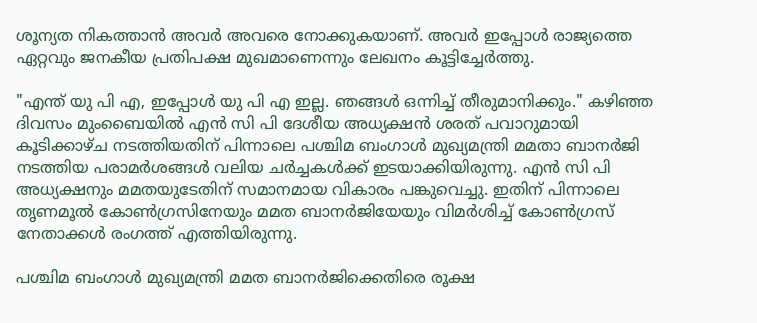ശൂന്യത നികത്താൻ അവർ അവരെ നോക്കുകയാണ്. അവർ ഇപ്പോൾ രാജ്യത്തെ ഏറ്റവും ജനകീയ പ്രതിപക്ഷ മുഖമാണെന്നും ലേഖനം കൂട്ടിച്ചേർത്തു.

"എന്ത് യു പി എ, ഇപ്പോൾ യു പി എ ഇല്ല. ഞങ്ങള്‍ ഒന്നിച്ച് തീരുമാനിക്കും." കഴിഞ്ഞ ദിവസം മുംബൈയില്‍ എന്‍ സി പി ദേശീയ അധ്യക്ഷന്‍ ശരത് പവാറുമായി കൂടിക്കാഴ്ച നടത്തിയതിന് പിന്നാലെ പശ്ചിമ ബംഗാൾ മുഖ്യമന്ത്രി മമതാ ബാനർജി നടത്തിയ പരാമർശങ്ങള്‍ വലിയ ചർച്ചകള്‍ക്ക് ഇടയാക്കിയിരുന്നു. എന്‍ സി പി അധ്യക്ഷനും മമതയുടേതിന് സമാനമായ വികാരം പങ്കുവെച്ചു. ഇതിന് പിന്നാലെ തൃണമൂല്‍ കോണ്‍ഗ്രസിനേയും മമത ബാനർജിയേയും വിമർശിച്ച് കോണ്‍ഗ്രസ് നേതാക്കള്‍ രംഗത്ത് എത്തിയിരുന്നു.

പശ്ചിമ ബംഗാൾ മുഖ്യമന്ത്രി മമത ബാനർജിക്കെതിരെ രൂക്ഷ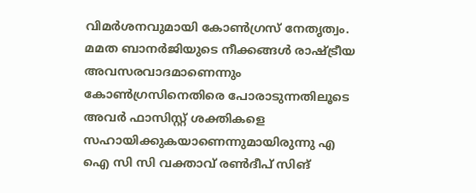വിമർശനവുമായി കോണ്‍ഗ്രസ് നേതൃത്വം. മമത ബാനർജിയുടെ നീക്കങ്ങള്‍ രാഷ്ട്രീയ അവസരവാദമാണെന്നും കോണ്‍ഗ്രസിനെതിരെ പോരാടുന്നതിലൂടെ അവർ ഫാസിസ്റ്റ് ശക്തികളെ സഹായിക്കുകയാണെന്നുമായിരുന്നു എ ഐ സി സി വക്താവ് രണ്‍ദീപ് സിങ്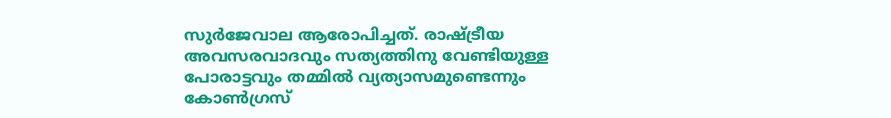സുർജേവാല ആരോപിച്ചത്. രാഷ്ട്രീയ അവസരവാദവും സത്യത്തിനു വേണ്ടിയുള്ള പോരാട്ടവും തമ്മിൽ വ്യത്യാസമുണ്ടെന്നും കോൺഗ്രസ്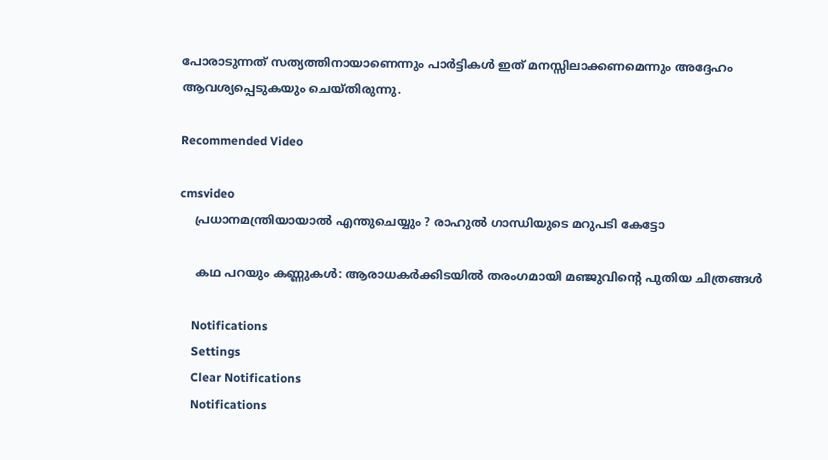പോരാടുന്നത് സത്യത്തിനായാണെന്നും പാർട്ടികൾ ഇത് മനസ്സിലാക്കണമെന്നും അദ്ദേഹം ആവശ്യപ്പെടുകയും ചെയ്തിരുന്നു.

Recommended Video

cmsvideo
    പ്രധാനമന്ത്രിയായാൽ എന്തുചെയ്യും ? രാഹുൽ ഗാന്ധിയുടെ മറുപടി കേട്ടോ

    കഥ പറയും കണ്ണുകള്‍: ആരാധകർക്കിടയില്‍ തരംഗമായി മഞ്ജുവിന്റെ പുതിയ ചിത്രങ്ങള്‍

    Notifications
    Settings
    Clear Notifications
    Notifications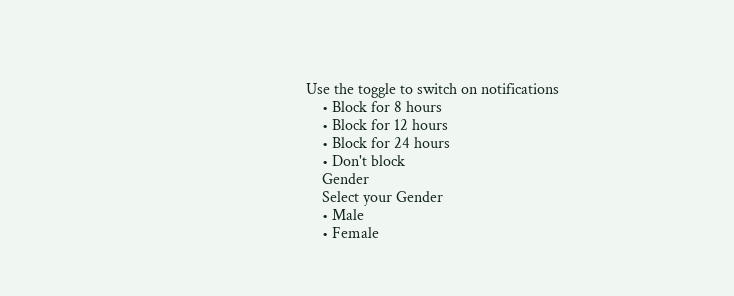Use the toggle to switch on notifications
    • Block for 8 hours
    • Block for 12 hours
    • Block for 24 hours
    • Don't block
    Gender
    Select your Gender
    • Male
    • Female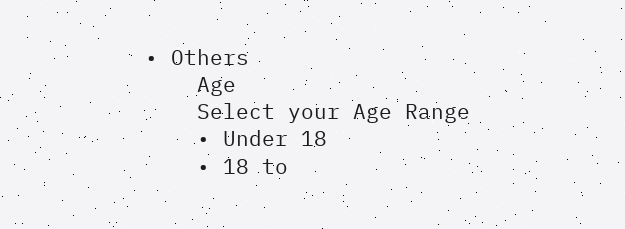• Others
    Age
    Select your Age Range
    • Under 18
    • 18 to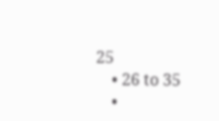25
    • 26 to 35
    •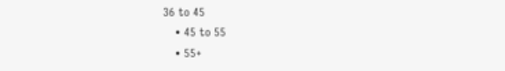36 to 45
    • 45 to 55
    • 55+